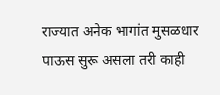राज्यात अनेक भागांत मुसळधार पाऊस सुरू असला तरी काही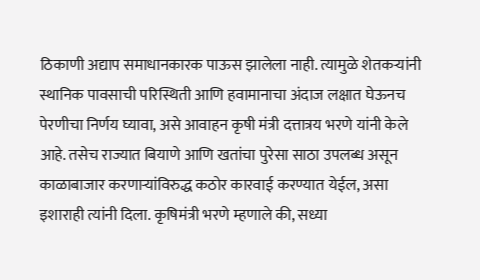ठिकाणी अद्याप समाधानकारक पाऊस झालेला नाही. त्यामुळे शेतकऱ्यांनी स्थानिक पावसाची परिस्थिती आणि हवामानाचा अंदाज लक्षात घेऊनच पेरणीचा निर्णय घ्यावा, असे आवाहन कृषी मंत्री दत्तात्रय भरणे यांनी केले आहे. तसेच राज्यात बियाणे आणि खतांचा पुरेसा साठा उपलब्ध असून काळाबाजार करणाऱ्यांविरुद्ध कठोर कारवाई करण्यात येईल, असा इशाराही त्यांनी दिला. कृषिमंत्री भरणे म्हणाले की, सध्या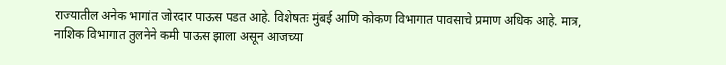राज्यातील अनेक भागांत जोरदार पाऊस पडत आहे. विशेषतः मुंबई आणि कोकण विभागात पावसाचे प्रमाण अधिक आहे. मात्र, नाशिक विभागात तुलनेने कमी पाऊस झाला असून आजच्या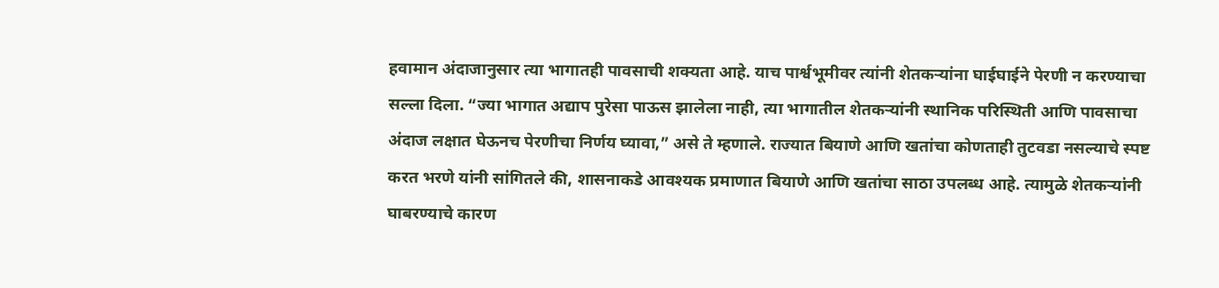हवामान अंदाजानुसार त्या भागातही पावसाची शक्यता आहे. याच पार्श्वभूमीवर त्यांनी शेतकऱ्यांना घाईघाईने पेरणी न करण्याचा सल्ला दिला. “ज्या भागात अद्याप पुरेसा पाऊस झालेला नाही, त्या भागातील शेतकऱ्यांनी स्थानिक परिस्थिती आणि पावसाचा अंदाज लक्षात घेऊनच पेरणीचा निर्णय घ्यावा,” असे ते म्हणाले. राज्यात बियाणे आणि खतांचा कोणताही तुटवडा नसल्याचे स्पष्ट करत भरणे यांनी सांगितले की, शासनाकडे आवश्यक प्रमाणात बियाणे आणि खतांचा साठा उपलब्ध आहे. त्यामुळे शेतकऱ्यांनी घाबरण्याचे कारण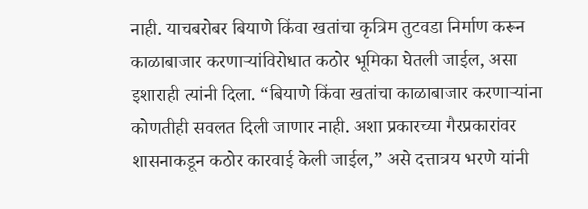नाही. याचबरोबर बियाणे किंवा खतांचा कृत्रिम तुटवडा निर्माण करून काळाबाजार करणाऱ्यांविरोधात कठोर भूमिका घेतली जाईल, असा इशाराही त्यांनी दिला. “बियाणे किंवा खतांचा काळाबाजार करणाऱ्यांना कोणतीही सवलत दिली जाणार नाही. अशा प्रकारच्या गैरप्रकारांवर शासनाकडून कठोर कारवाई केली जाईल,” असे दत्तात्रय भरणे यांनी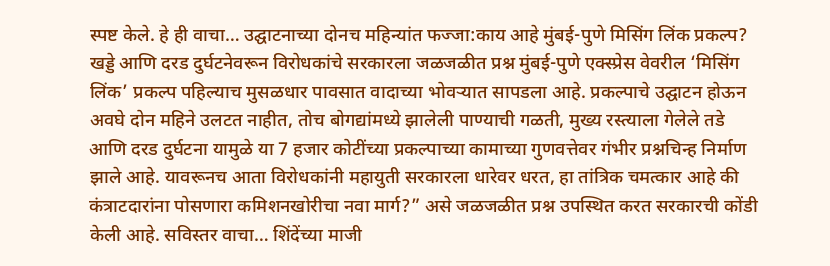स्पष्ट केले. हे ही वाचा… उद्घाटनाच्या दोनच महिन्यांत फज्जा:काय आहे मुंबई-पुणे मिसिंग लिंक प्रकल्प? खड्डे आणि दरड दुर्घटनेवरून विरोधकांचे सरकारला जळजळीत प्रश्न मुंबई-पुणे एक्स्प्रेस वेवरील ‘मिसिंग लिंक’ प्रकल्प पहिल्याच मुसळधार पावसात वादाच्या भोवऱ्यात सापडला आहे. प्रकल्पाचे उद्घाटन होऊन अवघे दोन महिने उलटत नाहीत, तोच बोगद्यांमध्ये झालेली पाण्याची गळती, मुख्य रस्त्याला गेलेले तडे आणि दरड दुर्घटना यामुळे या 7 हजार कोटींच्या प्रकल्पाच्या कामाच्या गुणवत्तेवर गंभीर प्रश्नचिन्ह निर्माण झाले आहे. यावरूनच आता विरोधकांनी महायुती सरकारला धारेवर धरत, हा तांत्रिक चमत्कार आहे की कंत्राटदारांना पोसणारा कमिशनखोरीचा नवा मार्ग?” असे जळजळीत प्रश्न उपस्थित करत सरकारची कोंडी केली आहे. सविस्तर वाचा… शिंदेंच्या माजी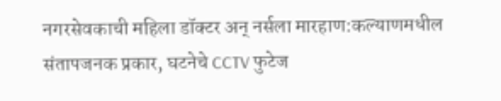नगरसेवकाची महिला डॉक्टर अन् नर्सला मारहाण:कल्याणमधील संतापजनक प्रकार, घटनेचे CCTV फुटेज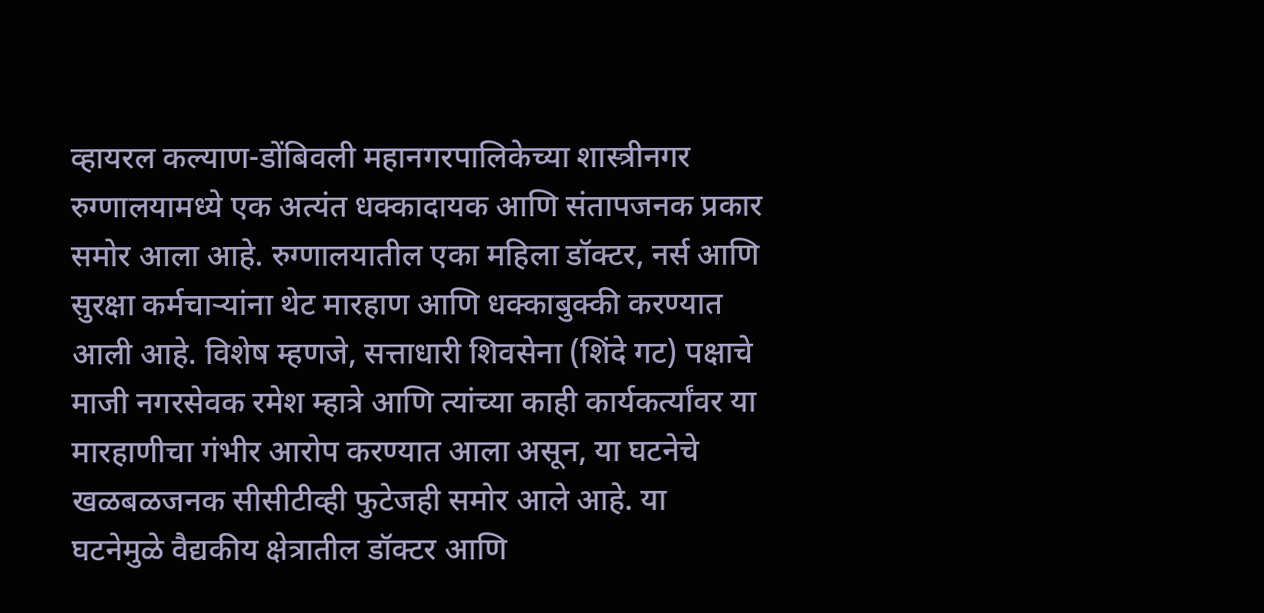व्हायरल कल्याण-डोंबिवली महानगरपालिकेच्या शास्त्रीनगर रुग्णालयामध्ये एक अत्यंत धक्कादायक आणि संतापजनक प्रकार समोर आला आहे. रुग्णालयातील एका महिला डॉक्टर, नर्स आणि सुरक्षा कर्मचाऱ्यांना थेट मारहाण आणि धक्काबुक्की करण्यात आली आहे. विशेष म्हणजे, सत्ताधारी शिवसेना (शिंदे गट) पक्षाचे माजी नगरसेवक रमेश म्हात्रे आणि त्यांच्या काही कार्यकर्त्यांवर या मारहाणीचा गंभीर आरोप करण्यात आला असून, या घटनेचे खळबळजनक सीसीटीव्ही फुटेजही समोर आले आहे. या घटनेमुळे वैद्यकीय क्षेत्रातील डॉक्टर आणि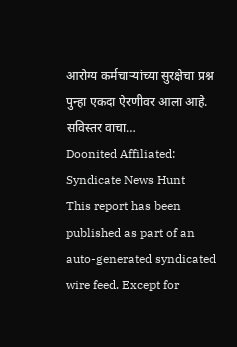आरोग्य कर्मचाऱ्यांच्या सुरक्षेचा प्रश्न पुन्हा एकदा ऐरणीवर आला आहे. सविस्तर वाचा…
Doonited Affiliated: Syndicate News Hunt
This report has been published as part of an auto-generated syndicated wire feed. Except for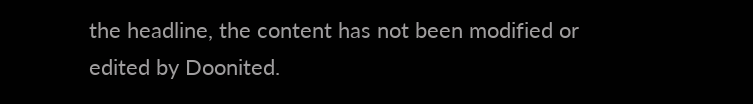the headline, the content has not been modified or edited by Doonited.